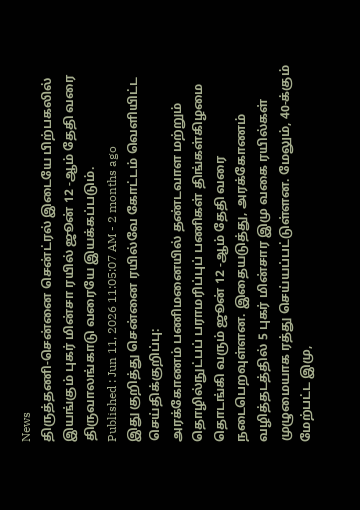News
திருத்தணி-சென்னை சென்ட்ரல் இடையே பிற்பகலில் இயங்கும் புகர் மின்சா ரயில் ஜூன் 12 -ஆம் தேதி வரை திருவாலங்காடு வரையே இயக்கப்படும்.
Published : Jun 11, 2026 11:05:07 AM - 2 months ago
இது குறித்து சென்னை ரயில்வே கோட்டம் வெளியிட்ட செய்திக்குறிப்பு:
அரக்கோணம் பணிமனையில் தண்டவாள மற்றும் தொழில்நுட்பப் பராமரிப்புப் பணிகள் திங்கள்கிழமை தொடங்கி வரும் ஜூன் 12 -ஆம் தேதி வரை நடைபெறவுள்ளன. இதையடுத்து, அரக்கோணம் வழித்தடத்தில் 5 புகர் மின்சார இமு வகை ரயில்கள் முழுமையாக ரத்து செய்யப்பட்டுள்ளன. மேலும், 40-க்கும் மேற்பட்ட இமு,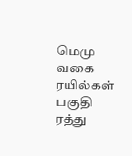மெமு வகை ரயில்கள் பகுதி ரத்து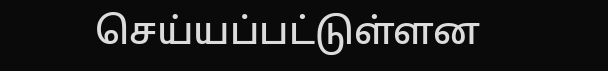செய்யப்பட்டுள்ளன